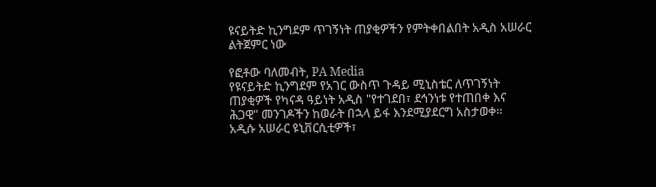ዩናይትድ ኪንግደም ጥገኝነት ጠያቂዎችን የምትቀበልበት አዲስ አሠራር ልትጀምር ነው

የፎቶው ባለመብት, PA Media
የዩናይትድ ኪንግደም የአገር ውስጥ ጉዳይ ሚኒስቴር ለጥገኝነት ጠያቂዎች የካናዳ ዓይነት አዲስ "የተገደበ፣ ደኅንነቱ የተጠበቀ እና ሕጋዊ" መንገዶችን ከወራት በኋላ ይፋ እንደሚያደርግ አስታወቀ።
አዲሱ አሠራር ዩኒቨርሲቲዎች፣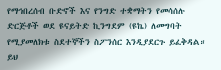የማኅበረሰብ ቡድኖች እና የንግድ ተቋማትን የመሳሰሉ ድርጅቶች ወደ ዩናይትድ ኪንግደም (ዩኬ) ለመግባት የሚያመለክቱ ስደተኞችን ስፖንሰር እንዲያደርጉ ይፈቅዳል። ይህ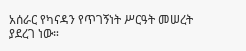አሰራር የካናዳን የጥገኝነት ሥርዓት መሠረት ያደረገ ነው።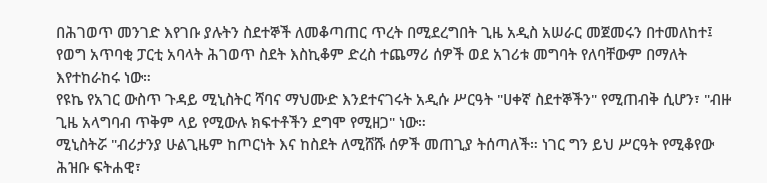በሕገወጥ መንገድ እየገቡ ያሉትን ስደተኞች ለመቆጣጠር ጥረት በሚደረግበት ጊዜ አዲስ አሠራር መጀመሩን በተመለከተ፤ የወግ አጥባቂ ፓርቲ አባላት ሕገወጥ ስደት እስኪቆም ድረስ ተጨማሪ ሰዎች ወደ አገሪቱ መግባት የለባቸውም በማለት እየተከራከሩ ነው።
የዩኬ የአገር ውስጥ ጉዳይ ሚኒስትር ሻባና ማህሙድ እንደተናገሩት አዲሱ ሥርዓት "ሀቀኛ ስደተኞችን" የሚጠብቅ ሲሆን፣ "ብዙ ጊዜ አላግባብ ጥቅም ላይ የሚውሉ ክፍተቶችን ደግሞ የሚዘጋ" ነው።
ሚኒስትሯ "ብሪታንያ ሁልጊዜም ከጦርነት እና ከስደት ለሚሸሹ ሰዎች መጠጊያ ትሰጣለች። ነገር ግን ይህ ሥርዓት የሚቆየው ሕዝቡ ፍትሐዊ፣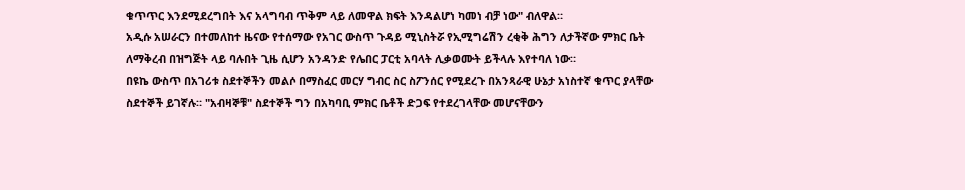ቁጥጥር እንደሚደረግበት እና አላግባብ ጥቅም ላይ ለመዋል ክፍት እንዳልሆነ ካመነ ብቻ ነው" ብለዋል።
አዲሱ አሠራርን በተመለከተ ዜናው የተሰማው የአገር ውስጥ ጉዳይ ሚኒስትሯ የኢሚግሬሽን ረቂቅ ሕግን ለታችኛው ምክር ቤት ለማቅረብ በዝግጅት ላይ ባሉበት ጊዜ ሲሆን አንዳንድ የሌበር ፓርቲ አባላት ሊቃወሙት ይችላሉ እየተባለ ነው።
በዩኬ ውስጥ በአገሪቱ ስደተኞችን መልሶ በማስፈር መርሃ ግብር ስር ስፖንሰር የሚደረጉ በአንጻራዊ ሁኔታ አነስተኛ ቁጥር ያላቸው ስደተኞች ይገኛሉ። "አብዛኞቹ" ስደተኞች ግን በአካባቢ ምክር ቤቶች ድጋፍ የተደረገላቸው መሆናቸውን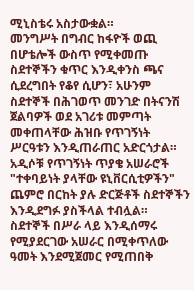ሚኒስቴሩ አስታውቋል።
መንግሥት በግብር ከፋዮች ወጪ በሆቴሎች ውስጥ የሚቀመጡ ስደተኞችን ቁጥር እንዲቀንስ ጫና ሲደረግበት የቆየ ሲሆን፣ አሁንም ስደተኞች በሕገወጥ መንገድ በትናንሽ ጀልባዎች ወደ አገሪቱ መምጣት መቀጠላቸው ሕዝቡ የጥገኝነት ሥርዓቱን እንዲጠራጠር አድርጎታል።
አዲሶቹ የጥገኝነት ጥያቄ አሠራሮች "ተቀባይነት ያላቸው ዩኒቨርሲቲዎችን" ጨምሮ በርከት ያሉ ድርጅቶች ስደተኞችን እንዲደግፉ ያስችላል ተብሏል።
ስደተኞች በሥራ ላይ እንዲሰማሩ የሚያደርገው አሠራር በሚቀጥለው ዓመት እንደሚጀመር የሚጠበቅ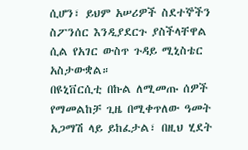ሲሆን፣ ይህም አሠሪዎች ስደተኞችን ስፖንሰር እንዲያደርጉ ያስችላቸዋል ሲል የአገር ውስጥ ጉዳይ ሚኒስቴር አስታውቋል።
በዩኒቨርሲቲ በኩል ለሚመጡ ሰዎች የማመልከቻ ጊዜ በሚቀጥለው ዓመት አጋማሽ ላይ ይከፈታል፣ በዚህ ሂደት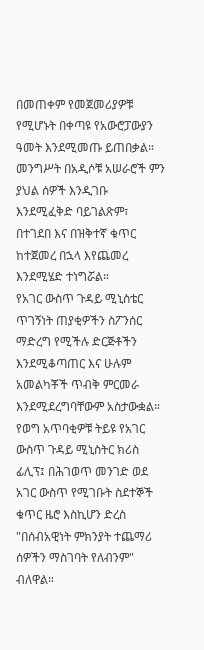በመጠቀም የመጀመሪያዎቹ የሚሆኑት በቀጣዩ የአውሮፓውያን ዓመት እንደሚመጡ ይጠበቃል።
መንግሥት በአዲሶቹ አሠራሮች ምን ያህል ሰዎች እንዲገቡ እንደሚፈቅድ ባይገልጽም፣ በተገደበ እና በዝቅተኛ ቁጥር ከተጀመረ በኋላ እየጨመረ እንደሚሄድ ተነግሯል።
የአገር ውስጥ ጉዳይ ሚኒስቴር ጥገኝነት ጠያቂዎችን ስፖንሰር ማድረግ የሚችሉ ድርጅቶችን እንደሚቆጣጠር እና ሁሉም አመልካቾች ጥብቅ ምርመራ እንደሚደረግባቸውም አስታውቋል።
የወግ አጥባቂዎቹ ትይዩ የአገር ውስጥ ጉዳይ ሚኒስትር ክሪስ ፊሊፕ፤ በሕገወጥ መንገድ ወደ አገር ውስጥ የሚገቡት ስደተኞች ቁጥር ዜሮ እስኪሆን ድረስ "በሰብአዊነት ምክንያት ተጨማሪ ሰዎችን ማስገባት የለብንም" ብለዋል።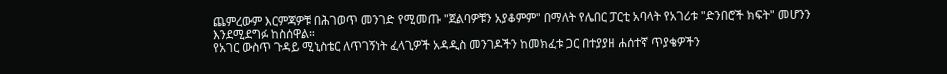ጨምረውም እርምጃዎቹ በሕገወጥ መንገድ የሚመጡ "ጀልባዎቹን አያቆምም" በማለት የሌበር ፓርቲ አባላት የአገሪቱ "ድንበሮች ክፍት" መሆንን እንደሚደግፉ ከስሰዋል።
የአገር ውስጥ ጉዳይ ሚኒስቴር ለጥገኝነት ፈላጊዎች አዳዲስ መንገዶችን ከመክፈቱ ጋር በተያያዘ ሐሰተኛ ጥያቄዎችን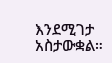እንደሚገታ አስታውቋል።